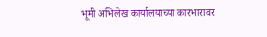भूमी अभिलेख कार्यालयाच्या कारभारावर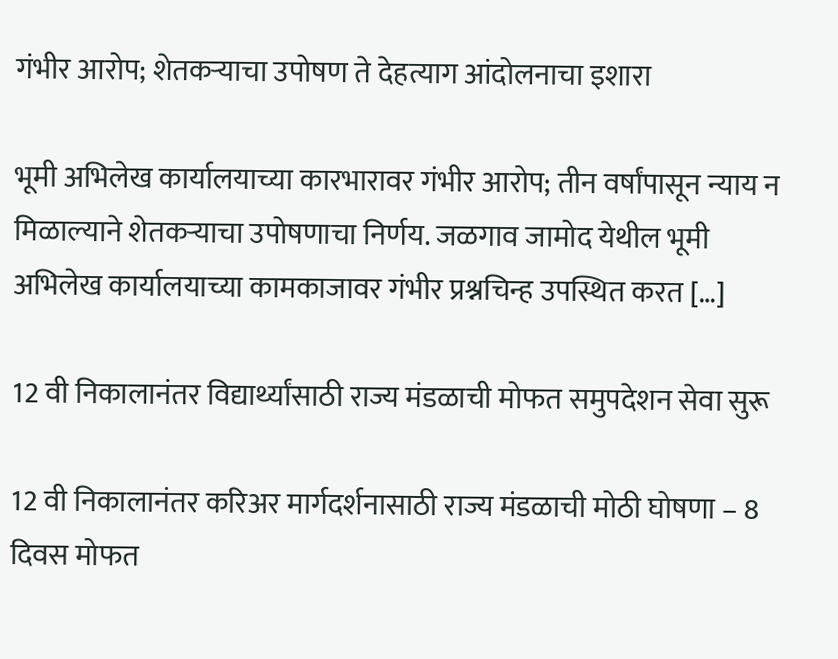गंभीर आरोप; शेतकऱ्याचा उपोषण ते देहत्याग आंदोलनाचा इशारा

भूमी अभिलेख कार्यालयाच्या कारभारावर गंभीर आरोप; तीन वर्षांपासून न्याय न मिळाल्याने शेतकऱ्याचा उपोषणाचा निर्णय. जळगाव जामोद येथील भूमी अभिलेख कार्यालयाच्या कामकाजावर गंभीर प्रश्नचिन्ह उपस्थित करत […]

12 वी निकालानंतर विद्यार्थ्यांसाठी राज्य मंडळाची मोफत समुपदेशन सेवा सुरू

12 वी निकालानंतर करिअर मार्गदर्शनासाठी राज्य मंडळाची मोठी घोषणा – 8 दिवस मोफत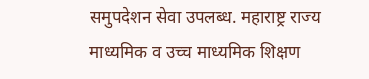समुपदेशन सेवा उपलब्ध. महाराष्ट्र राज्य माध्यमिक व उच्च माध्यमिक शिक्षण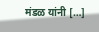मंडळ यांनी […]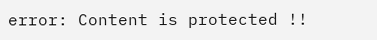error: Content is protected !!